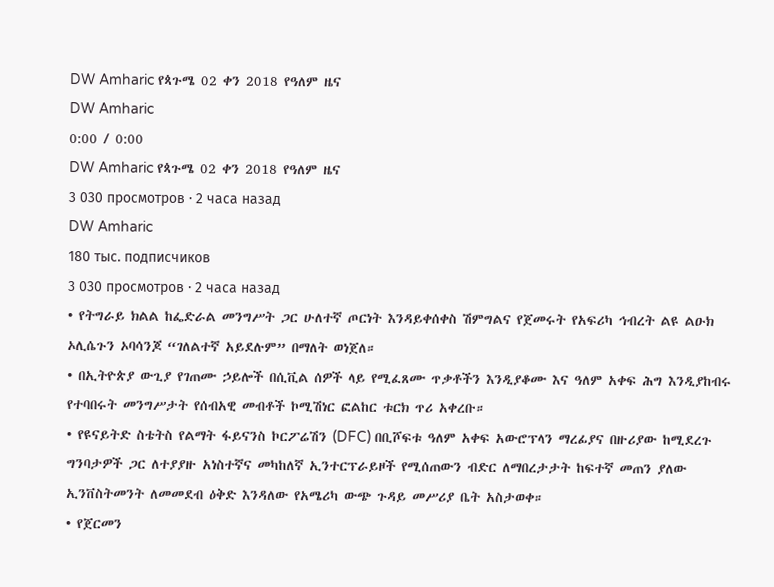DW Amharic የጳጉሜ 02 ቀን 2018 የዓለም ዜና
DW Amharic
0:00 / 0:00
DW Amharic የጳጉሜ 02 ቀን 2018 የዓለም ዜና
3 030 просмотров · 2 часа назад
DW Amharic
180 тыс. подписчиков
3 030 просмотров · 2 часа назад
• የትግራይ ክልል ከፌድራል መንግሥት ጋር ሁለተኛ ጦርነት እንዳይቀሰቀስ ሽምግልና የጀመሩት የአፍሪካ ኅብረት ልዩ ልዑክ ኦሊሴጉን ኦባሳንጆ “ገለልተኛ አይደሉም” በማለት ወነጀለ።
• በኢትዮጵያ ውጊያ የገጠሙ ኃይሎች በሲቪል ሰዎች ላይ የሚፈጸሙ ጥቃቶችን እንዲያቆሙ እና ዓለም አቀፍ ሕግ እንዲያከብሩ የተባበሩት መንግሥታት የሰብአዊ መብቶች ኮሚሽነር ፎልከር ቱርክ ጥሪ አቀረቡ።
• የዩናይትድ ስቴትስ የልማት ፋይናንስ ኮርፖሬሽን (DFC) በቢሾፍቱ ዓለም አቀፍ አውሮፕላን ማረፊያና በዙሪያው ከሚደረጉ ግንባታዎች ጋር ለተያያዙ አነስተኛና መካከለኛ ኢንተርፕራይዞች የሚሰጠውን ብድር ለማበረታታት ከፍተኛ መጠን ያለው ኢንቨስትመንት ለመመደብ ዕቅድ እንዳለው የአሜሪካ ውጭ ጉዳይ መሥሪያ ቤት አስታወቀ።
• የጀርመን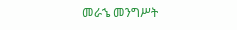መራኄ መንግሥት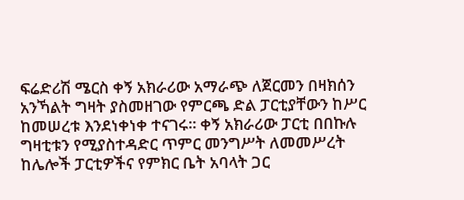ፍሬድሪሽ ሜርስ ቀኝ አክራሪው አማራጭ ለጀርመን በዛክሰን አንኻልት ግዛት ያስመዘገው የምርጫ ድል ፓርቲያቸውን ከሥር ከመሠረቱ እንደነቀነቀ ተናገሩ። ቀኝ አክራሪው ፓርቲ በበኩሉ ግዛቲቱን የሚያስተዳድር ጥምር መንግሥት ለመመሥረት ከሌሎች ፓርቲዎችና የምክር ቤት አባላት ጋር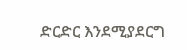ድርድር እንደሚያደርግ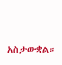አስታውቋል።